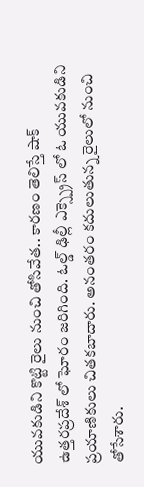యువకుడిని కొట్టి రైలు నుంచి తోసివేత.. కారణం తెలిస్తే షాక్
ఉత్తరప్రదేశ్ లో ఘోరం జరిగింది. ఓల్డ్ ఢిల్లీ ఎక్స్ప్రెస్ లో ఓ యువకుడిని ప్రయాణికులు చితకబాదారు. అనంతరం కదులుతున్న రైలులో నుంచి తోసేశారు.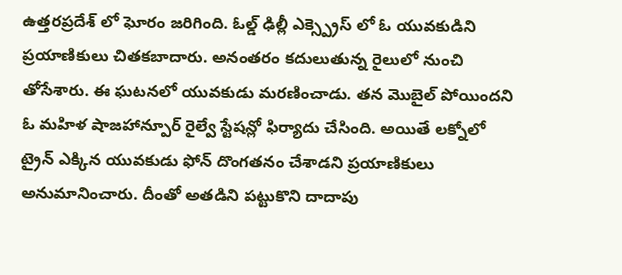ఉత్తరప్రదేశ్ లో ఘోరం జరిగింది. ఓల్డ్ ఢిల్లీ ఎక్స్ప్రెస్ లో ఓ యువకుడిని ప్రయాణికులు చితకబాదారు. అనంతరం కదులుతున్న రైలులో నుంచి తోసేశారు. ఈ ఘటనలో యువకుడు మరణించాడు. తన మొబైల్ పోయిందని ఓ మహిళ షాజహాన్పూర్ రైల్వే స్టేషన్లో ఫిర్యాదు చేసింది. అయితే లక్నోలో ట్రైన్ ఎక్కిన యువకుడు ఫోన్ దొంగతనం చేశాడని ప్రయాణికులు అనుమానించారు. దీంతో అతడిని పట్టుకొని దాదాపు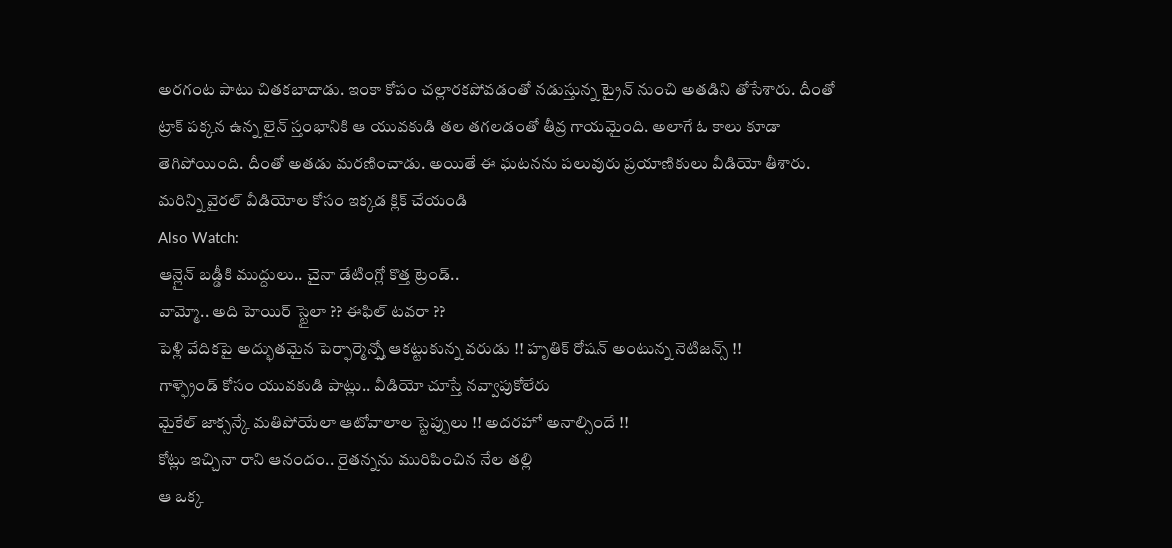అరగంట పాటు చితకబాదాడు. ఇంకా కోపం చల్లారకపోవడంతో నడుస్తున్న ట్రైన్ నుంచి అతడిని తోసేశారు. దీంతో ట్రాక్ పక్కన ఉన్న లైన్ స్తంభానికి ఆ యువకుడి తల తగలడంతో తీవ్ర గాయమైంది. అలాగే ఓ కాలు కూడా తెగిపోయింది. దీంతో అతడు మరణించాడు. అయితే ఈ ఘటనను పలువురు ప్రయాణికులు వీడియో తీశారు.
మరిన్ని వైరల్ వీడియోల కోసం ఇక్కడ క్లిక్ చేయండి
Also Watch:
ఆన్లైన్ బడ్డీకి ముద్దులు.. చైనా డేటింగ్లో కొత్త ట్రెండ్..
వామ్మో.. అది హెయిర్ స్టైలా ?? ఈఫిల్ టవరా ??
పెళ్లి వేదికపై అద్భుతమైన పెర్ఫార్మెన్స్తో ఆకట్టుకున్న వరుడు !! హృతిక్ రోషన్ అంటున్న నెటిజన్స్ !!
గాళ్ఫ్రెండ్ కోసం యువకుడి పాట్లు.. వీడియో చూస్తే నవ్వాపుకోలేరు
మైకేల్ జాక్సన్కే మతిపోయేలా ఆటోవాలాల స్టెప్పులు !! అదరహో అనాల్సిందే !!
కోట్లు ఇచ్చినా రాని ఆనందం.. రైతన్నను మురిపించిన నేల తల్లి
ఆ ఒక్క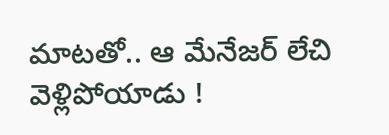మాటతో.. ఆ మేనేజర్ లేచి వెళ్లిపోయాడు !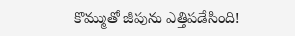కొమ్ముతో జీపును ఎత్తిపడేసింది!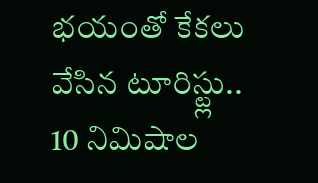భయంతో కేకలు వేసిన టూరిస్ట్లు..
10 నిమిషాల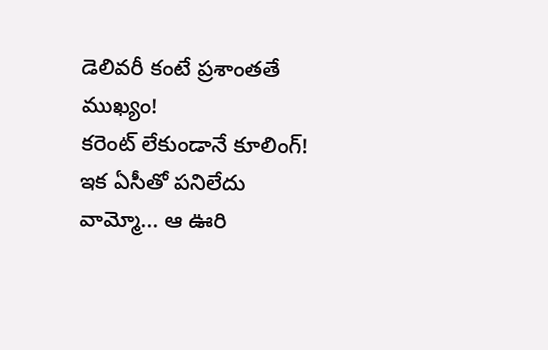డెలివరీ కంటే ప్రశాంతతే ముఖ్యం!
కరెంట్ లేకుండానే కూలింగ్! ఇక ఏసీతో పనిలేదు
వామ్మో... ఆ ఊరి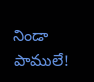నిండా పాములే!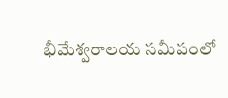భీమేశ్వరాలయ సమీపంలో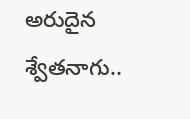అరుదైన శ్వేతనాగు..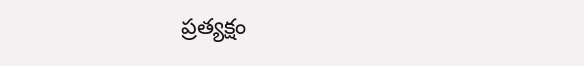ప్రత్యక్షం